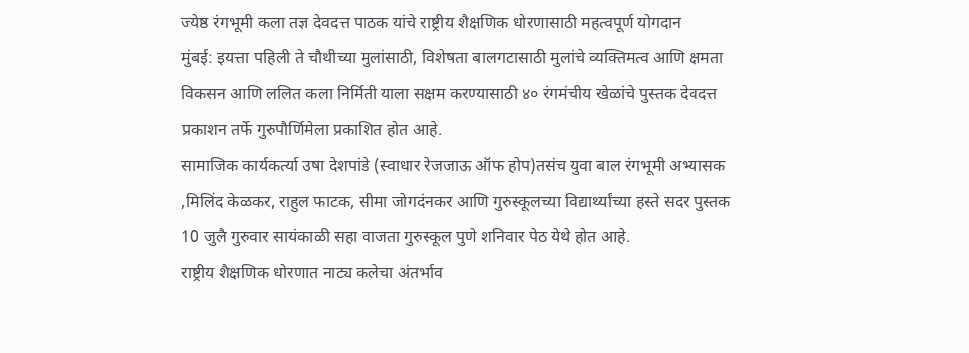ज्येष्ठ रंगभूमी कला तज्ञ देवदत्त पाठक यांचे राष्ट्रीय शैक्षणिक धोरणासाठी महत्वपूर्ण योगदान
मुंबई: इयत्ता पहिली ते चौथीच्या मुलांसाठी, विशेषता बालगटासाठी मुलांचे व्यक्तिमत्व आणि क्षमता विकसन आणि ललित कला निर्मिती याला सक्षम करण्यासाठी ४० रंगमंचीय खेळांचे पुस्तक देवदत्त प्रकाशन तर्फे गुरुपौर्णिमेला प्रकाशित होत आहे.
सामाजिक कार्यकर्त्या उषा देशपांडे (स्वाधार रेजजाऊ ऑफ होप)तसंच युवा बाल रंगभूमी अभ्यासक ,मिलिंद केळकर, राहुल फाटक, सीमा जोगदंनकर आणि गुरुस्कूलच्या विद्यार्थ्यांच्या हस्ते सदर पुस्तक 10 जुलै गुरुवार सायंकाळी सहा वाजता गुरुस्कूल पुणे शनिवार पेठ येथे होत आहे.
राष्ट्रीय शैक्षणिक धोरणात नाट्य कलेचा अंतर्भाव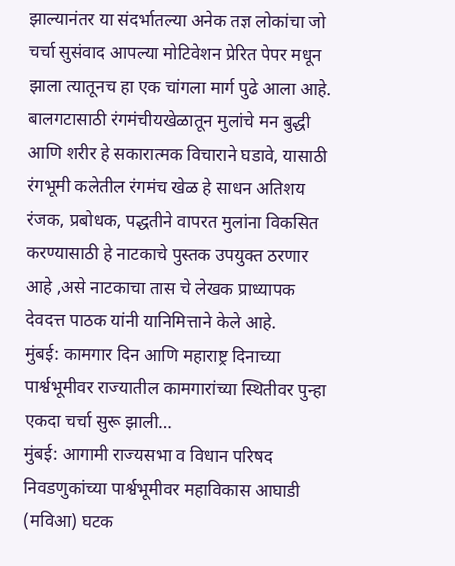झाल्यानंतर या संदर्भातल्या अनेक तज्ञ लोकांचा जो चर्चा सुसंवाद आपल्या मोटिवेशन प्रेरित पेपर मधून झाला त्यातूनच हा एक चांगला मार्ग पुढे आला आहे. बालगटासाठी रंगमंचीयखेळातून मुलांचे मन बुद्धी आणि शरीर हे सकारात्मक विचाराने घडावे, यासाठी रंगभूमी कलेतील रंगमंच खेळ हे साधन अतिशय रंजक, प्रबोधक, पद्धतीने वापरत मुलांना विकसित करण्यासाठी हे नाटकाचे पुस्तक उपयुक्त ठरणार आहे ,असे नाटकाचा तास चे लेखक प्राध्यापक देवदत्त पाठक यांनी यानिमित्ताने केले आहे.
मुंबई: कामगार दिन आणि महाराष्ट्र दिनाच्या पार्श्वभूमीवर राज्यातील कामगारांच्या स्थितीवर पुन्हा एकदा चर्चा सुरू झाली…
मुंबई: आगामी राज्यसभा व विधान परिषद निवडणुकांच्या पार्श्वभूमीवर महाविकास आघाडी (मविआ) घटक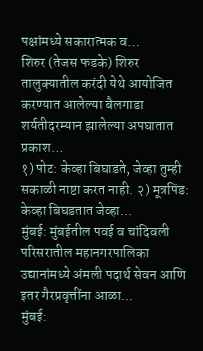पक्षांमध्ये सकारात्मक व…
शिरुर (तेजस फडके) शिरुर तालुक्यातील करंदी येथे आयोजित करण्यात आलेल्या बैलगाडा शर्यतीदरम्यान झालेल्या अपघातात प्रकाश…
१) पोट: केव्हा बिघाडते, जेव्हा तुम्ही सकाळी नाष्टा करत नाही. २) मूत्रपिंड: केव्हा बिघडतात जेव्हा…
मुंबई: मुंबईतील पवई व चांदिवली परिसरातील महानगरपालिका उद्यानांमध्ये अंमली पदार्थ सेवन आणि इतर गैरप्रवृत्तींना आळा…
मुंबई: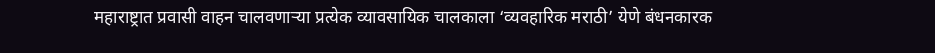महाराष्ट्रात प्रवासी वाहन चालवणाऱ्या प्रत्येक व्यावसायिक चालकाला ‘व्यवहारिक मराठी’ येणे बंधनकारक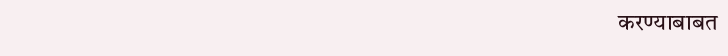करण्याबाबत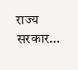राज्य सरकार…